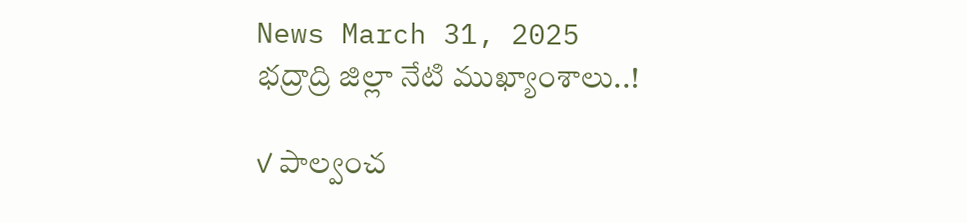News March 31, 2025
భద్రాద్రి జిల్లా నేటి ముఖ్యాంశాలు..!

✓ పాల్వంచ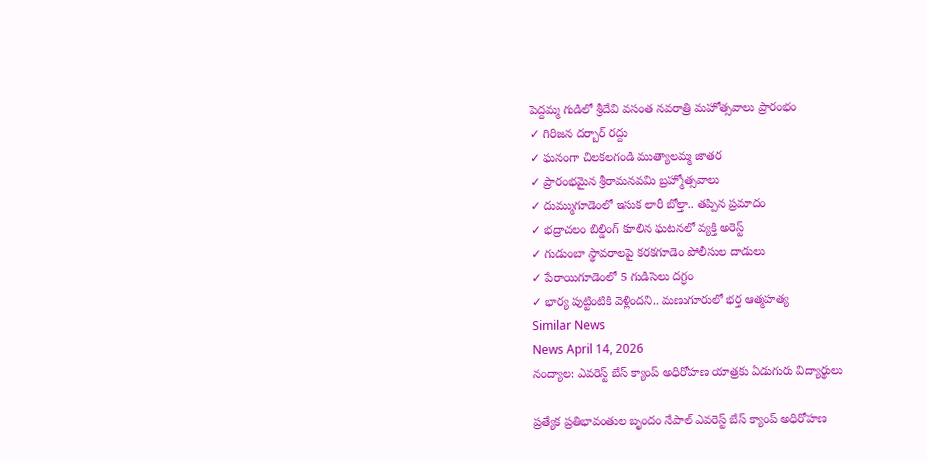పెద్దమ్మ గుడిలో శ్రీదేవి వసంత నవరాత్రి మహోత్సవాలు ప్రారంభం
✓ గిరిజన దర్బార్ రద్దు
✓ ఘనంగా చిలకలగండి ముత్యాలమ్మ జాతర
✓ ప్రారంభమైన శ్రీరామనవమి బ్రహ్మోత్సవాలు
✓ దుమ్ముగూడెంలో ఇసుక లారీ బోల్తా.. తప్పిన ప్రమాదం
✓ భద్రాచలం బిల్డింగ్ కూలిన ఘటనలో వ్యక్తి అరెస్ట్
✓ గుడుంబా స్థావరాలపై కరకగూడెం పోలీసుల దాడులు
✓ పేరాయిగూడెంలో 5 గుడిసెలు దగ్ధం
✓ భార్య పుట్టింటికి వెళ్లిందని.. మణుగూరులో భర్త ఆత్మహత్య
Similar News
News April 14, 2026
నంద్యాల: ఎవరెస్ట్ బేస్ క్యాంప్ అధిరోహణ యాత్రకు ఏడుగురు విద్యార్థులు

ప్రత్యేక ప్రతిభావంతుల బృందం నేపాల్ ఎవరెస్ట్ బేస్ క్యాంప్ అధిరోహణ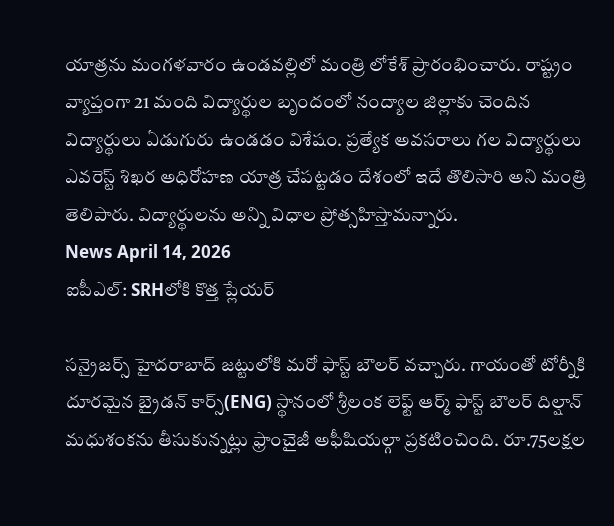యాత్రను మంగళవారం ఉండవల్లిలో మంత్రి లోకేశ్ ప్రారంభించారు. రాష్ట్రం వ్యాప్తంగా 21 మంది విద్యార్థుల బృందంలో నంద్యాల జిల్లాకు చెందిన విద్యార్థులు ఏడుగురు ఉండడం విశేషం. ప్రత్యేక అవసరాలు గల విద్యార్థులు ఎవరెస్ట్ శిఖర అధిరోహణ యాత్ర చేపట్టడం దేశంలో ఇదే తొలిసారి అని మంత్రి తెలిపారు. విద్యార్థులను అన్ని విధాల ప్రోత్సహిస్తామన్నారు.
News April 14, 2026
ఐపీఎల్: SRHలోకి కొత్త ప్లేయర్

సన్రైజర్స్ హైదరాబాద్ జట్టులోకి మరో ఫాస్ట్ బౌలర్ వచ్చారు. గాయంతో టోర్నీకి దూరమైన బ్రైడన్ కార్స్(ENG) స్థానంలో శ్రీలంక లెఫ్ట్ ఆర్మ్ ఫాస్ట్ బౌలర్ దిల్షాన్ మధుశంకను తీసుకున్నట్లు ఫ్రాంచైజీ అఫీషియల్గా ప్రకటించింది. రూ.75లక్షల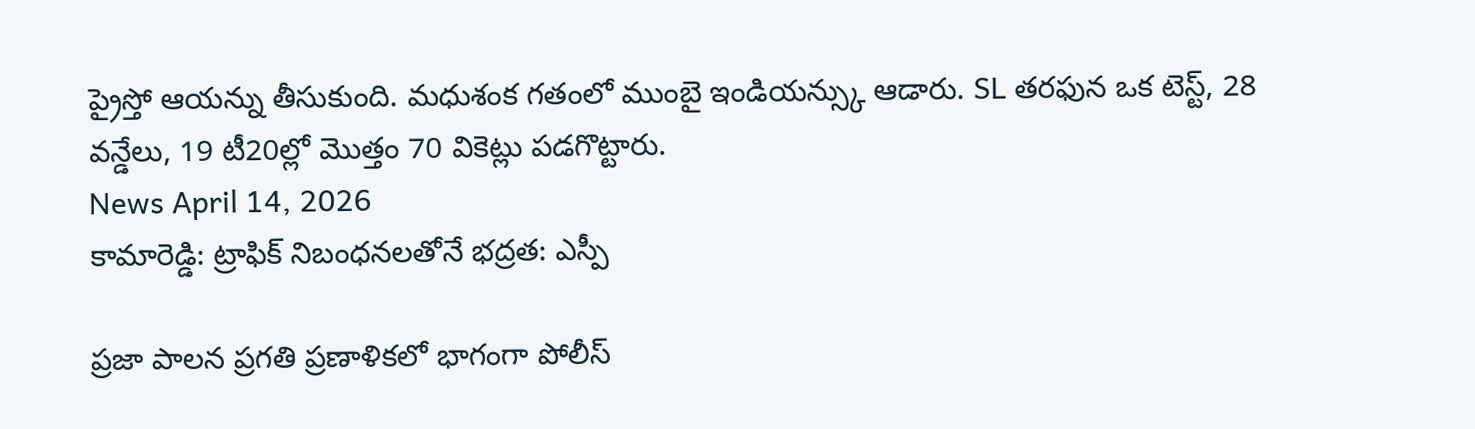ప్రైస్తో ఆయన్ను తీసుకుంది. మధుశంక గతంలో ముంబై ఇండియన్స్కు ఆడారు. SL తరఫున ఒక టెస్ట్, 28 వన్డేలు, 19 టీ20ల్లో మొత్తం 70 వికెట్లు పడగొట్టారు.
News April 14, 2026
కామారెడ్డి: ట్రాఫిక్ నిబంధనలతోనే భద్రత: ఎస్పీ

ప్రజా పాలన ప్రగతి ప్రణాళికలో భాగంగా పోలీస్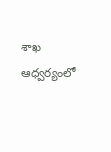శాఖ ఆధ్వర్యంలో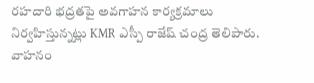రహదారి భద్రతపై అవగాహన కార్యక్రమాలు నిర్వహిస్తున్నట్లు KMR ఎస్పీ రాజేష్ చంద్ర తెలిపారు. వాహనం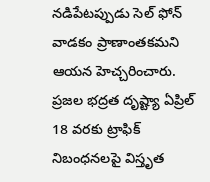నడిపేటప్పుడు సెల్ ఫోన్ వాడకం ప్రాణాంతకమని ఆయన హెచ్చరించారు. ప్రజల భద్రత దృష్ట్యా ఏప్రిల్ 18 వరకు ట్రాఫిక్ నిబంధనలపై విస్తృత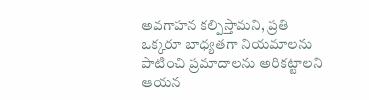అవగాహన కల్పిస్తామని, ప్రతి ఒక్కరూ బాధ్యతగా నియమాలను పాటించి ప్రమాదాలను అరికట్టాలని ఆయన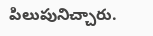పిలుపునిచ్చారు.